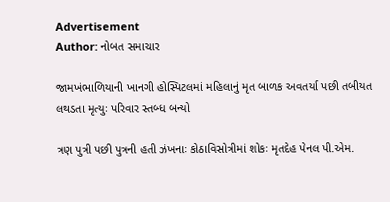Advertisement
Author: નોબત સમાચાર

જામખંભાળિયાની ખાનગી હોસ્પિટલમાં મહિલાનું મૃત બાળક અવતર્યા પછી તબીયત લથડતા મૃત્યુઃ પરિવાર સ્તબ્ધ બન્યો

ત્રણ પુત્રી પછી પુત્રની હતી ઝંખનાઃ કોઠાવિસોત્રીમાં શોકઃ મૃતદેહ પેનલ પી.એમ.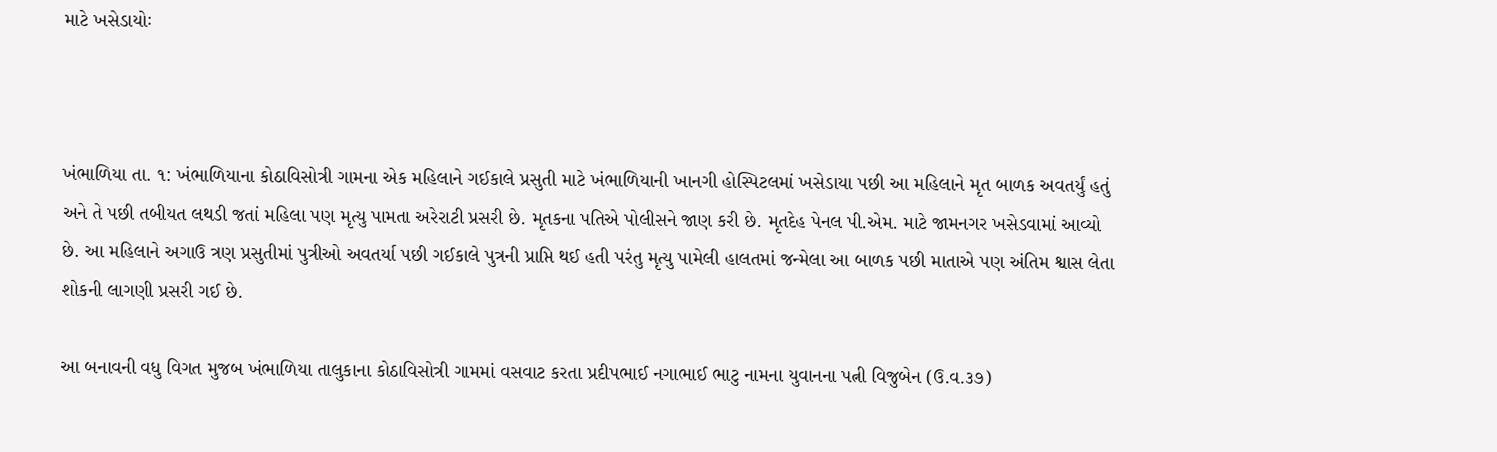માટે ખસેડાયોઃ



ખંભાળિયા તા. ૧: ખંભાળિયાના કોઠાવિસોત્રી ગામના એક મહિલાને ગઈકાલે પ્રસુતી માટે ખંભાળિયાની ખાનગી હોસ્પિટલમાં ખસેડાયા પછી આ મહિલાને મૃત બાળક અવતર્યું હતું અને તે પછી તબીયત લથડી જતાં મહિલા પણ મૃત્યુ પામતા અરેરાટી પ્રસરી છે. મૃતકના પતિએ પોલીસને જાણ કરી છે. મૃતદેહ પેનલ પી.એમ. માટે જામનગર ખસેડવામાં આવ્યો છે. આ મહિલાને અગાઉ ત્રણ પ્રસુતીમાં પુત્રીઓ અવતર્યા પછી ગઈકાલે પુત્રની પ્રાપ્તિ થઈ હતી પરંતુ મૃત્યુ પામેલી હાલતમાં જન્મેલા આ બાળક પછી માતાએ પણ અંતિમ શ્વાસ લેતા શોકની લાગણી પ્રસરી ગઈ છે.

આ બનાવની વધુ વિગત મુજબ ખંભાળિયા તાલુકાના કોઠાવિસોત્રી ગામમાં વસવાટ કરતા પ્રદીપભાઈ નગાભાઈ ભાટુ નામના યુવાનના પત્ની વિજુબેન (ઉ.વ.૩૭)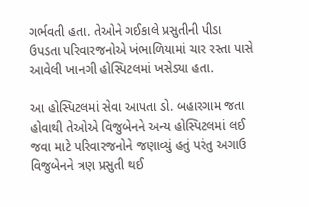ગર્ભવતી હતા. તેઓને ગઈકાલે પ્રસુતીની પીડા ઉપડતા પરિવારજનોએ ખંભાળિયામાં ચાર રસ્તા પાસે આવેલી ખાનગી હોસ્પિટલમાં ખસેડ્યા હતા.

આ હોસ્પિટલમાં સેવા આપતા ડો. બહારગામ જતા હોવાથી તેઓએ વિજુબેનને અન્ય હોસ્પિટલમાં લઈ જવા માટે પરિવારજનોને જણાવ્યું હતું પરંતુ અગાઉ વિજુબેનને ત્રણ પ્રસુતી થઈ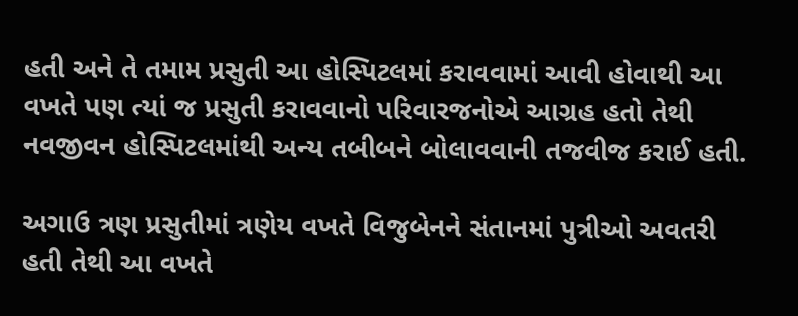હતી અને તે તમામ પ્રસુતી આ હોસ્પિટલમાં કરાવવામાં આવી હોવાથી આ વખતે પણ ત્યાં જ પ્રસુતી કરાવવાનો પરિવારજનોએ આગ્રહ હતો તેથી નવજીવન હોસ્પિટલમાંથી અન્ય તબીબને બોલાવવાની તજવીજ કરાઈ હતી.

અગાઉ ત્રણ પ્રસુતીમાં ત્રણેય વખતે વિજુબેનને સંતાનમાં પુત્રીઓ અવતરી હતી તેથી આ વખતે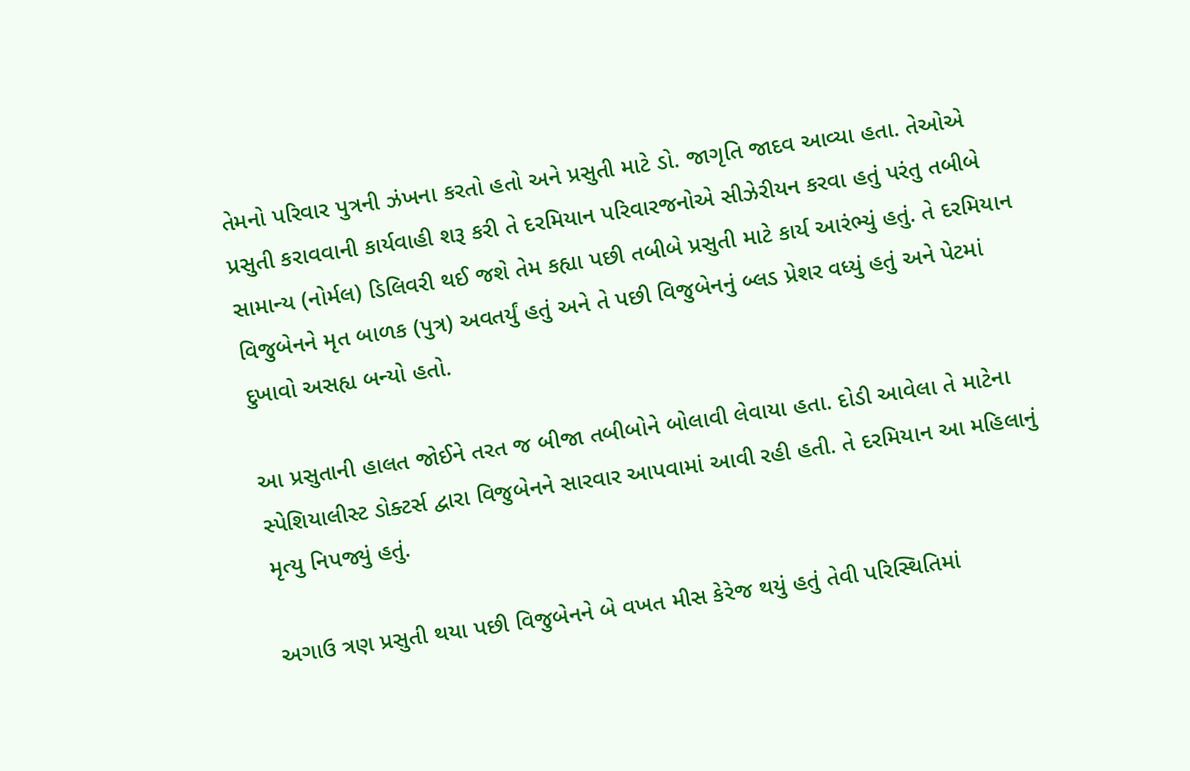તેમનો પરિવાર પુત્રની ઝંખના કરતો હતો અને પ્રસુતી માટે ડો. જાગૃતિ જાદવ આવ્યા હતા. તેઓએ પ્રસુતી કરાવવાની કાર્યવાહી શરૂ કરી તે દરમિયાન પરિવારજનોએ સીઝેરીયન કરવા હતું પરંતુ તબીબે સામાન્ય (નોર્મલ) ડિલિવરી થઈ જશે તેમ કહ્યા પછી તબીબે પ્રસુતી માટે કાર્ય આરંભ્યું હતું. તે દરમિયાન વિજુબેનને મૃત બાળક (પુત્ર) અવતર્યું હતું અને તે પછી વિજુબેનનું બ્લડ પ્રેશર વધ્યું હતું અને પેટમાં દુખાવો અસહ્ય બન્યો હતો.

આ પ્રસુતાની હાલત જોઈને તરત જ બીજા તબીબોને બોલાવી લેવાયા હતા. દોડી આવેલા તે માટેના સ્પેશિયાલીસ્ટ ડોક્ટર્સ દ્વારા વિજુબેનને સારવાર આપવામાં આવી રહી હતી. તે દરમિયાન આ મહિલાનું મૃત્યુ નિપજ્યું હતું.

અગાઉ ત્રણ પ્રસુતી થયા પછી વિજુબેનને બે વખત મીસ કેરેજ થયું હતું તેવી પરિસ્થિતિમાં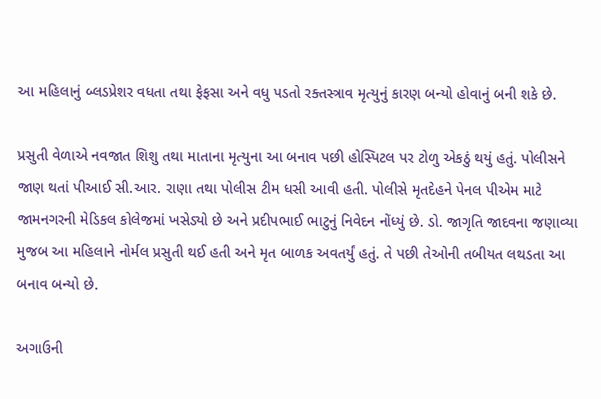આ મહિલાનું બ્લડપ્રેશર વધતા તથા ફેફસા અને વધુ પડતો રક્તસ્ત્રાવ મૃત્યુનું કારણ બન્યો હોવાનું બની શકે છે.

પ્રસુતી વેળાએ નવજાત શિશુ તથા માતાના મૃત્યુના આ બનાવ પછી હોસ્પિટલ પર ટોળુ એકઠું થયું હતું. પોલીસને જાણ થતાં પીઆઈ સી.આર. રાણા તથા પોલીસ ટીમ ધસી આવી હતી. પોલીસે મૃતદેહને પેનલ પીએમ માટે જામનગરની મેડિકલ કોલેજમાં ખસેડ્યો છે અને પ્રદીપભાઈ ભાટુનું નિવેદન નોંધ્યું છે. ડો. જાગૃતિ જાદવના જણાવ્યા મુજબ આ મહિલાને નોર્મલ પ્રસુતી થઈ હતી અને મૃત બાળક અવતર્યું હતું. તે પછી તેઓની તબીયત લથડતા આ બનાવ બન્યો છે.

અગાઉની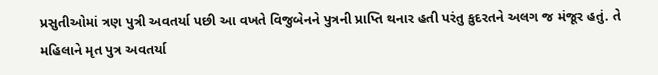પ્રસુતીઓમાં ત્રણ પુત્રી અવતર્યા પછી આ વખતે વિજુબેનને પુત્રની પ્રાપ્તિ થનાર હતી પરંતુ કુદરતને અલગ જ મંજૂર હતું. તે મહિલાને મૃત પુત્ર અવતર્યા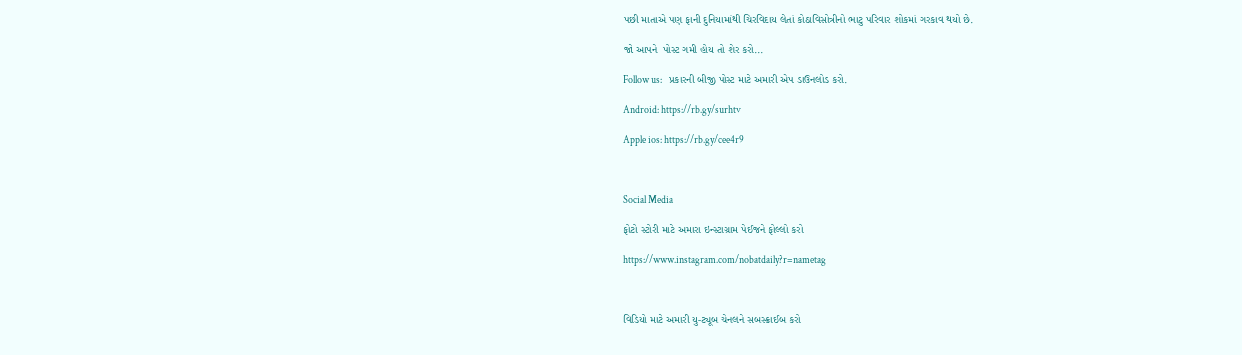પછી માતાએ પણ ફાની દુનિયામાંથી ચિરવિદાય લેતાં કોઠાવિસોત્રીનો ભાટુ પરિવાર શોકમાં ગરકાવ થયો છે.

જો આપને  પોસ્ટ ગમી હોય તો શેર કરો...

Follow us:   પ્રકારની બીજી પોસ્ટ માટે અમારી એપ ડાઉનલોડ કરો.

Android: https://rb.gy/surhtv

Apple ios: https://rb.gy/cee4r9



Social Media

ફોટો સ્ટોરી માટે અમારા ઇન્સ્ટાગ્રામ પેઈજને ફોલ્લો કરો

https://www.instagram.com/nobatdaily?r=nametag



વિડિયો માટે અમારી યુ-ટ્યૂબ ચેનલને સબસ્ક્રાઈબ કરો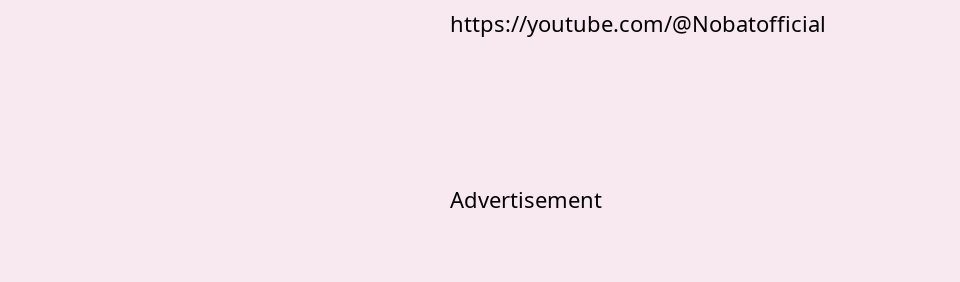https://youtube.com/@Nobatofficial



Advertisement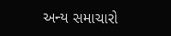અન્ય સમાચારો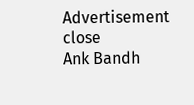Advertisement
close
Ank Bandh